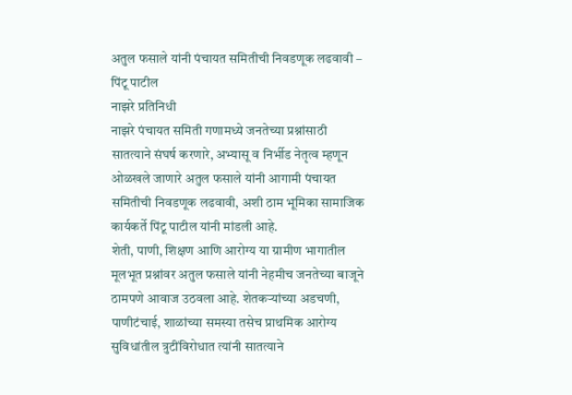अतुल फसाले यांनी पंचायत समितीची निवडणूक लढवावी – पिंटू पाटील
नाझरे प्रतिनिधी
नाझरे पंचायत समिती गणामध्ये जनतेच्या प्रश्नांसाठी सातत्याने संघर्ष करणारे, अभ्यासू व निर्भीड नेतृत्व म्हणून ओळखले जाणारे अतुल फसाले यांनी आगामी पंचायत समितीची निवडणूक लढवावी, अशी ठाम भूमिका सामाजिक कार्यकर्ते पिंटू पाटील यांनी मांडली आहे.
शेती, पाणी, शिक्षण आणि आरोग्य या ग्रामीण भागातील मूलभूत प्रश्नांवर अतुल फसाले यांनी नेहमीच जनतेच्या बाजूने ठामपणे आवाज उठवला आहे. शेतकऱ्यांच्या अडचणी, पाणीटंचाई, शाळांच्या समस्या तसेच प्राथमिक आरोग्य सुविधांतील त्रुटींविरोधात त्यांनी सातत्याने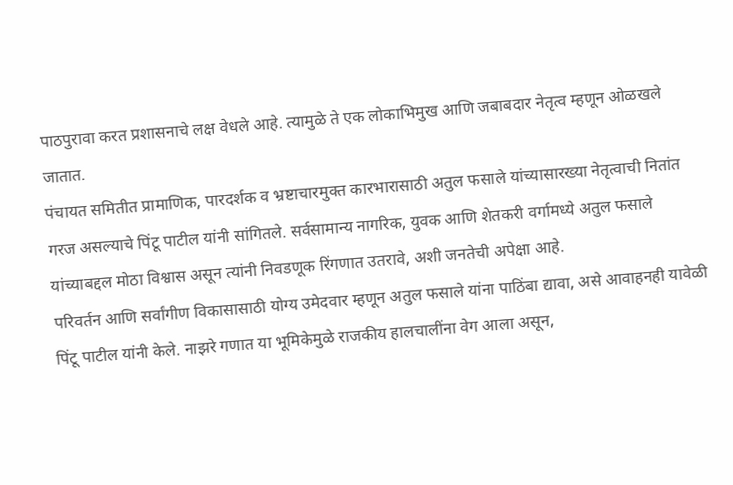पाठपुरावा करत प्रशासनाचे लक्ष वेधले आहे. त्यामुळे ते एक लोकाभिमुख आणि जबाबदार नेतृत्व म्हणून ओळखले जातात.
पंचायत समितीत प्रामाणिक, पारदर्शक व भ्रष्टाचारमुक्त कारभारासाठी अतुल फसाले यांच्यासारख्या नेतृत्वाची नितांत गरज असल्याचे पिंटू पाटील यांनी सांगितले. सर्वसामान्य नागरिक, युवक आणि शेतकरी वर्गामध्ये अतुल फसाले यांच्याबद्दल मोठा विश्वास असून त्यांनी निवडणूक रिंगणात उतरावे, अशी जनतेची अपेक्षा आहे.
परिवर्तन आणि सर्वांगीण विकासासाठी योग्य उमेदवार म्हणून अतुल फसाले यांना पाठिंबा द्यावा, असे आवाहनही यावेळी पिंटू पाटील यांनी केले. नाझरे गणात या भूमिकेमुळे राजकीय हालचालींना वेग आला असून,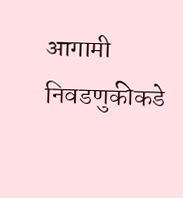आगामी निवडणुकीकडे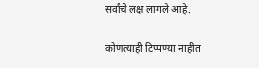सर्वांचे लक्ष लागले आहे.

कोणत्याही टिप्पण्या नाहीत